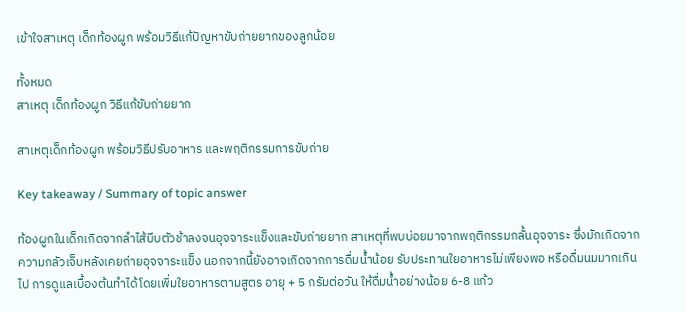เข้าใจสาเหตุ เด็กท้องผูก พร้อมวิธีแก้ปัญหาขับถ่ายยากของลูกน้อย

ทั้งหมด
สาเหตุ เด็กท้องผูก วิธีแก้ขับถ่ายยาก

สาเหตุเด็กท้องผูก พร้อมวิธีปรับอาหาร และพฤติกรรมการขับถ่าย

Key takeaway / Summary of topic answer

ท้องผูกในเด็กเกิดจากลำไส้บีบตัวช้าลงจนอุจจาระแข็งและขับถ่ายยาก สาเหตุที่พบบ่อยมาจากพฤติกรรมกลั้นอุจจาระ ซึ่งมักเกิดจากความกลัวเจ็บหลังเคยถ่ายอุจจาระแข็ง นอกจากนี้ยังอาจเกิดจากการดื่มน้ำน้อย รับประทานใยอาหารไม่เพียงพอ หรือดื่มนมมากเกินไป การดูแลเบื้องต้นทำได้โดยเพิ่มใยอาหารตามสูตร อายุ + 5 กรัมต่อวัน ให้ดื่มน้ำอย่างน้อย 6-8 แก้ว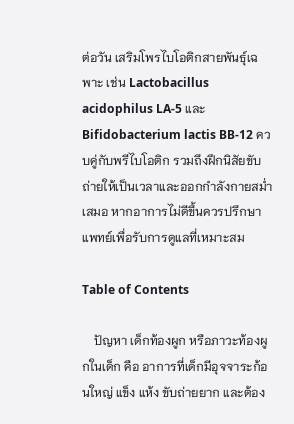ต่อวัน เสริมโพรไบโอติกสายพันธุ์เฉพาะ เช่น Lactobacillus acidophilus LA-5 และ Bifidobacterium lactis BB-12 ควบคู่กับพรีไบโอติก รวมถึงฝึกนิสัยขับถ่ายให้เป็นเวลาและออกกำลังกายสม่ำเสมอ หากอาการไม่ดีขึ้นควรปรึกษาแพทย์เพื่อรับการดูแลที่เหมาะสม

Table of Contents

    ปัญหา เด็กท้องผูก หรือภาวะท้องผูกในเด็ก คือ อาการที่เด็กมีอุจจาระก้อนใหญ่ แข็ง แห้ง ขับถ่ายยาก และต้อง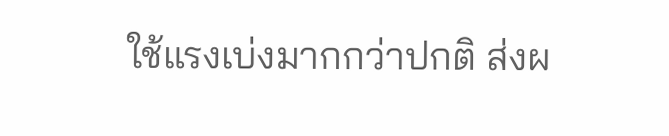ใช้แรงเบ่งมากกว่าปกติ ส่งผ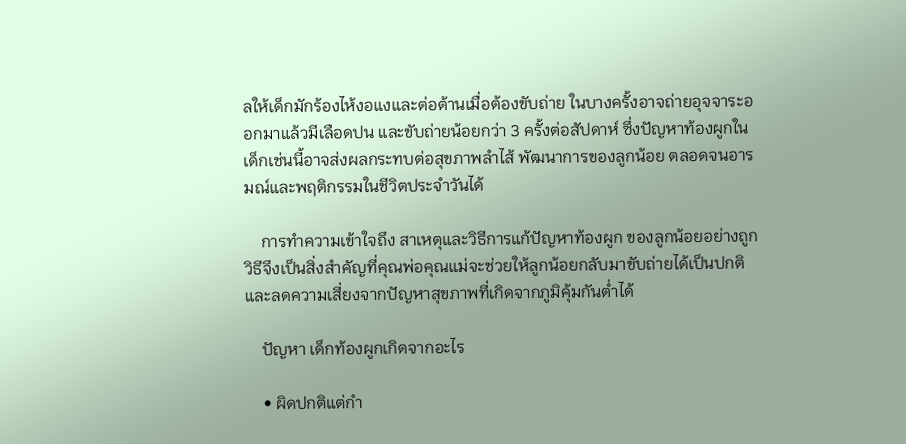ลให้เด็กมักร้องไห้งอแงและต่อต้านเมื่อต้องขับถ่าย ในบางครั้งอาจถ่ายอุจจาระออกมาแล้วมีเลือดปน และขับถ่ายน้อยกว่า 3 ครั้งต่อสัปดาห์ ซึ่งปัญหาท้องผูกในเด็กเช่นนี้อาจส่งผลกระทบต่อสุขภาพลำไส้ พัฒนาการของลูกน้อย ตลอดจนอารมณ์และพฤติกรรมในชีวิตประจำวันได้

    การทำความเข้าใจถึง สาเหตุและวิธีการแก้ปัญหาท้องผูก ของลูกน้อยอย่างถูกวิธีจึงเป็นสิ่งสำคัญที่คุณพ่อคุณแม่จะช่วยให้ลูกน้อยกลับมาขับถ่ายได้เป็นปกติและลดความเสี่ยงจากปัญหาสุขภาพที่เกิดจากภูมิคุ้มกันต่ำได้

    ปัญหา เด็กท้องผูกเกิดจากอะไร

    • ผิดปกติแต่กำ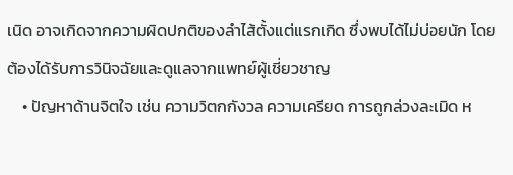เนิด อาจเกิดจากความผิดปกติของลำไส้ตั้งแต่แรกเกิด ซึ่งพบได้ไม่บ่อยนัก โดยต้องได้รับการวินิจฉัยและดูแลจากแพทย์ผู้เชี่ยวชาญ
    • ปัญหาด้านจิตใจ เช่น ความวิตกกังวล ความเครียด การถูกล่วงละเมิด ห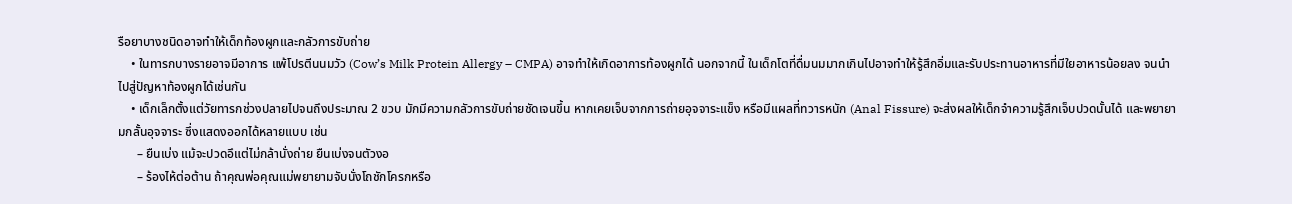รือยาบางชนิดอาจทำให้เด็กท้องผูกและกลัวการขับถ่าย
    • ในทารกบางรายอาจมีอาการ แพ้โปรตีนนมวัว (Cow’s Milk Protein Allergy – CMPA) อาจทำให้เกิดอาการท้องผูกได้ นอกจากนี้ ในเด็กโตที่ดื่มนมมากเกินไปอาจทำให้รู้สึกอิ่มและรับประทานอาหารที่มีใยอาหารน้อยลง จนนำไปสู่ปัญหาท้องผูกได้เช่นกัน
    • เด็กเล็กตั้งแต่วัยทารกช่วงปลายไปจนถึงประมาณ 2 ขวบ มักมีความกลัวการขับถ่ายชัดเจนขึ้น หากเคยเจ็บจากการถ่ายอุจจาระแข็ง หรือมีแผลที่ทวารหนัก (Anal Fissure) จะส่งผลให้เด็กจำความรู้สึกเจ็บปวดนั้นได้ และพยายามกลั้นอุจจาระ ซึ่งแสดงออกได้หลายแบบ เช่น
      – ยืนเบ่ง แม้จะปวดอึแต่ไม่กล้านั่งถ่าย ยืนเบ่งจนตัวงอ
      – ร้องไห้ต่อต้าน ถ้าคุณพ่อคุณแม่พยายามจับนั่งโถชักโครกหรือ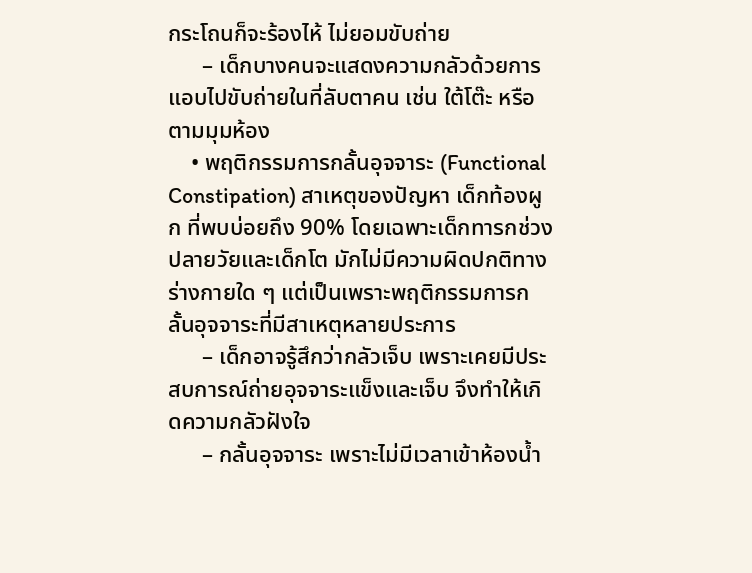กระโถนก็จะร้องไห้ ไม่ยอมขับถ่าย
      – เด็กบางคนจะแสดงความกลัวด้วยการแอบไปขับถ่ายในที่ลับตาคน เช่น ใต้โต๊ะ หรือตามมุมห้อง
    • พฤติกรรมการกลั้นอุจจาระ (Functional Constipation) สาเหตุของปัญหา เด็กท้องผูก ที่พบบ่อยถึง 90% โดยเฉพาะเด็กทารกช่วงปลายวัยและเด็กโต มักไม่มีความผิดปกติทางร่างกายใด ๆ แต่เป็นเพราะพฤติกรรมการกลั้นอุจจาระที่มีสาเหตุหลายประการ
      – เด็กอาจรู้สึกว่ากลัวเจ็บ เพราะเคยมีประสบการณ์ถ่ายอุจจาระแข็งและเจ็บ จึงทำให้เกิดความกลัวฝังใจ
      – กลั้นอุจจาระ เพราะไม่มีเวลาเข้าห้องน้ำ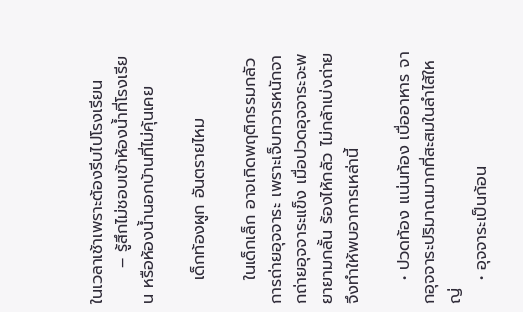ในเวลาเช้าเพราะต้องรีบไปโรงเรียน
      – รู้สึกไม่ชอบเข้าห้องน้ำที่โรงเรียน หรือห้องน้ำนอกบ้านที่ไม่คุ้นเคย

    เด็กท้องผูก อันตรายไหม

    ในเด็กเล็ก อาจเกิดพฤติกรรมกลัวการถ่ายอุจจาระ เพราะเจ็บทวารหนักจากถ่ายอุจจาระแข็ง เมื่อปวดอุจจาระจะพยายามกลั้น ร้องไห้กลัว ไม่กล้าเบ่งถ่าย จึงทำให้พบอาการเหล่านี้

    • ปวดท้อง แน่นท้อง เบื่ออาหาร จากอุจจาระปริมาณมากที่สะสมในลำไส้ใหญ่
    • อุจจาระเป็นก้อน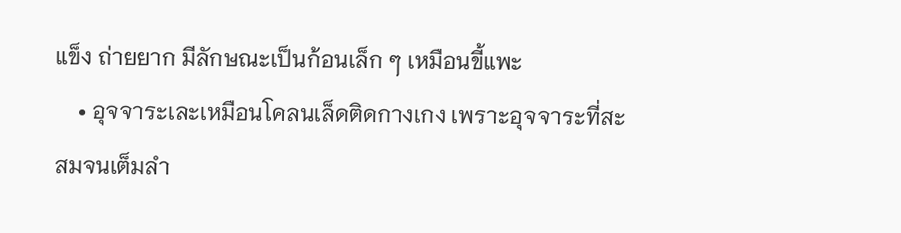แข็ง ถ่ายยาก มีลักษณะเป็นก้อนเล็ก ๆ เหมือนขี้แพะ
    • อุจจาระเละเหมือนโคลนเล็ดติดกางเกง เพราะอุจจาระที่สะสมจนเต็มลำ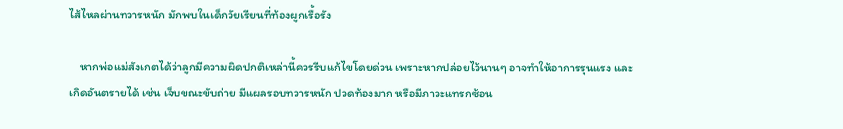ไส้ไหลผ่านทวารหนัก มักพบในเด็กวัยเรียนที่ท้องผูกเรื้อรัง

    หากพ่อแม่สังเกตได้ว่าลูกมีความผิดปกติเหล่านี้ควรรีบแก้ไขโดยด่วน เพราะหากปล่อยไว้นานๆ อาจทำให้อาการรุนแรง และเกิดอันตรายได้ เช่น เจ็บขณะขับถ่าย มีแผลรอบทวารหนัก ปวดท้องมาก หรือมีภาวะแทรกซ้อน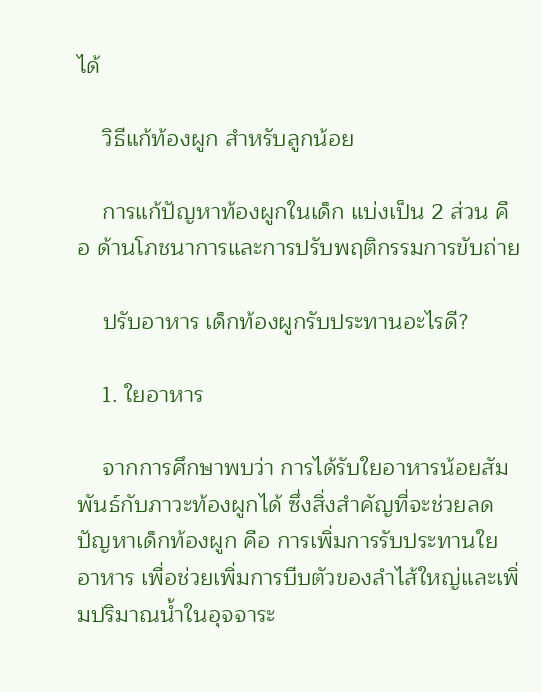ได้

    วิธีแก้ท้องผูก สำหรับลูกน้อย

    การแก้ปัญหาท้องผูกในเด็ก แบ่งเป็น 2 ส่วน คือ ด้านโภชนาการและการปรับพฤติกรรมการขับถ่าย

    ปรับอาหาร เด็กท้องผูกรับประทานอะไรดี?

    1. ใยอาหาร

    จากการศึกษาพบว่า การได้รับใยอาหารน้อยสัมพันธ์กับภาวะท้องผูกได้ ซึ่งสิ่งสำคัญที่จะช่วยลดปัญหาเด็กท้องผูก คือ การเพิ่มการรับประทานใยอาหาร เพื่อช่วยเพิ่มการบีบตัวของลำไส้ใหญ่และเพิ่มปริมาณน้ำในอุจจาระ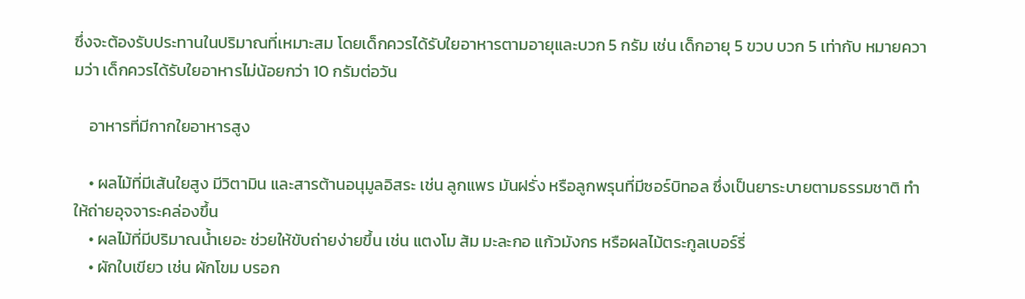ซึ่งจะต้องรับประทานในปริมาณที่เหมาะสม โดยเด็กควรได้รับใยอาหารตามอายุและบวก 5 กรัม เช่น เด็กอายุ 5 ขวบ บวก 5 เท่ากับ หมายความว่า เด็กควรได้รับใยอาหารไม่น้อยกว่า 10 กรัมต่อวัน

    อาหารที่มีกากใยอาหารสูง

    • ผลไม้ที่มีเส้นใยสูง มีวิตามิน และสารต้านอนุมูลอิสระ เช่น ลูกแพร มันฝรั่ง หรือลูกพรุนที่มีซอร์บิทอล ซึ่งเป็นยาระบายตามธรรมชาติ ทำให้ถ่ายอุจจาระคล่องขึ้น
    • ผลไม้ที่มีปริมาณน้ำเยอะ ช่วยให้ขับถ่ายง่ายขึ้น เช่น แตงโม ส้ม มะละกอ แก้วมังกร หรือผลไม้ตระกูลเบอร์รี่
    • ผักใบเขียว เช่น ผักโขม บรอก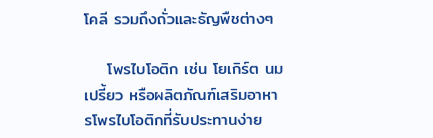โคลี รวมถึงถั่วและธัญพืชต่างๆ

    โพรไบโอติก เช่น โยเกิร์ต นมเปรี้ยว หรือผลิตภัณฑ์เสริมอาหารโพรไบโอติกที่รับประทานง่าย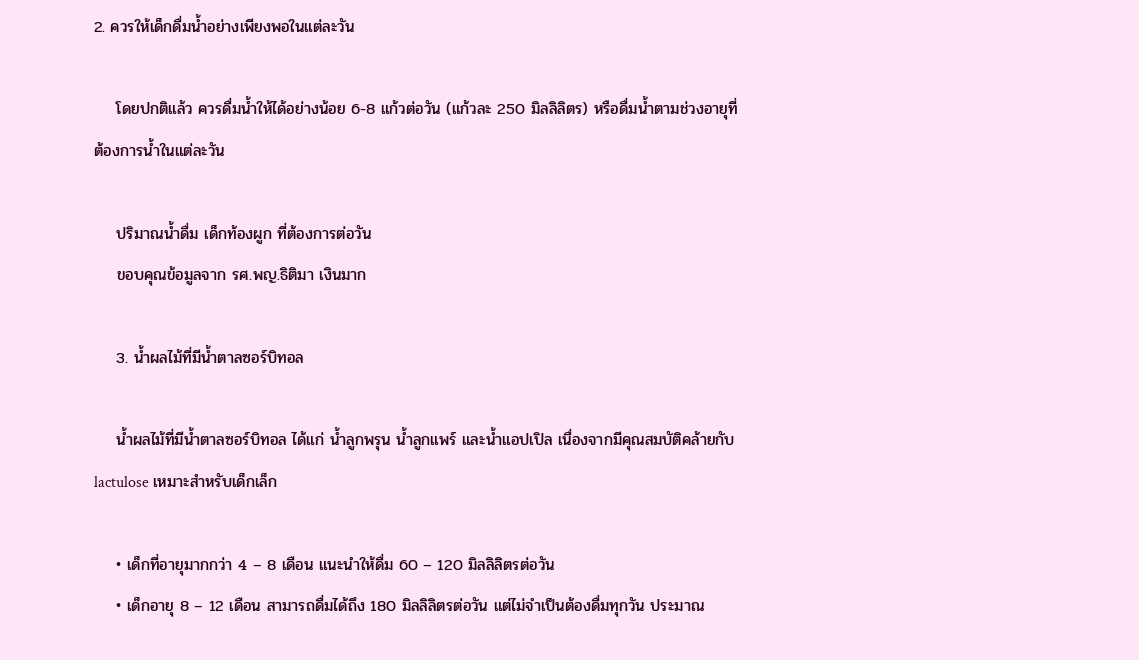2. ควรให้เด็กดื่มน้ำอย่างเพียงพอในแต่ละวัน

    โดยปกติแล้ว ควรดื่มน้ำให้ได้อย่างน้อย 6-8 แก้วต่อวัน (แก้วละ 250 มิลลิลิตร) หรือดื่มน้ำตามช่วงอายุที่ต้องการน้ำในแต่ละวัน

    ปริมาณน้ำดื่ม เด็กท้องผูก ที่ต้องการต่อวัน
    ขอบคุณข้อมูลจาก รศ.พญ.ธิติมา เงินมาก

    3. น้ำผลไม้ที่มีน้ำตาลซอร์บิทอล

    น้ำผลไม้ที่มีน้ำตาลซอร์บิทอล ได้แก่ น้ำลูกพรุน น้ำลูกแพร์ และน้ำแอปเปิล เนื่องจากมีคุณสมบัติคล้ายกับ lactulose เหมาะสำหรับเด็กเล็ก

    • เด็กที่อายุมากกว่า 4 – 8 เดือน แนะนำให้ดื่ม 60 – 120 มิลลิลิตรต่อวัน
    • เด็กอายุ 8 – 12 เดือน สามารถดื่มได้ถึง 180 มิลลิลิตรต่อวัน แต่ไม่จำเป็นต้องดื่มทุกวัน ประมาณ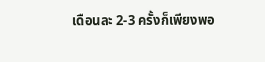เดือนละ 2-3 ครั้งก็เพียงพอ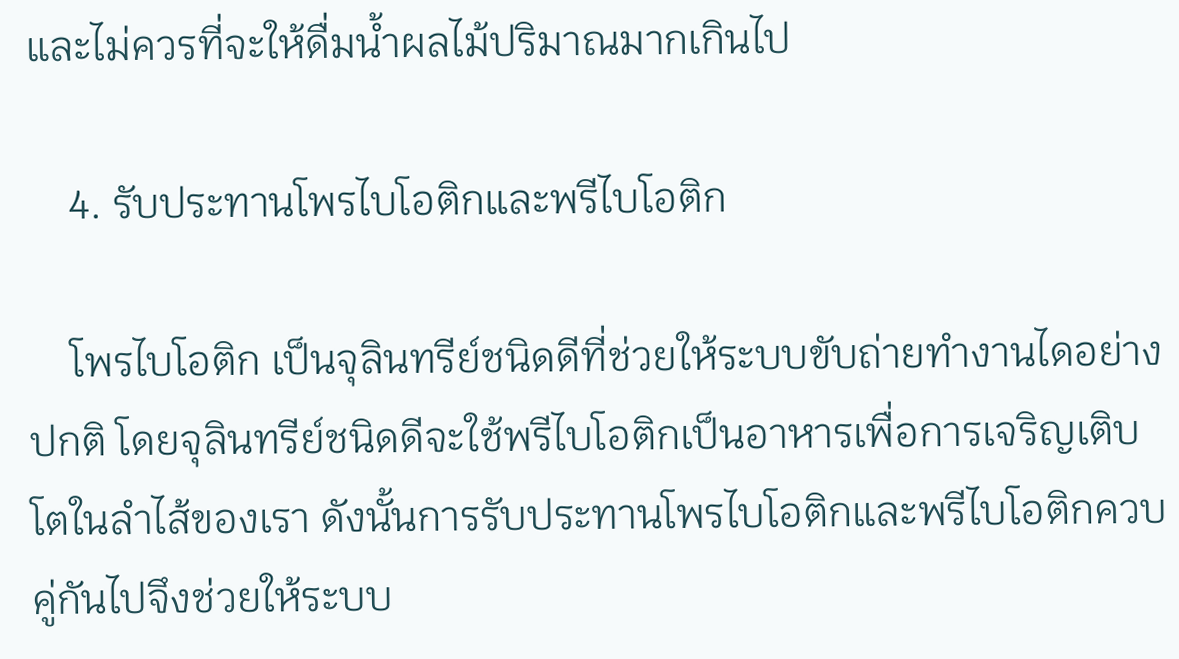และไม่ควรที่จะให้ดื่มน้ำผลไม้ปริมาณมากเกินไป

    4. รับประทานโพรไบโอติกและพรีไบโอติก

    โพรไบโอติก เป็นจุลินทรีย์ชนิดดีที่ช่วยให้ระบบขับถ่ายทำงานไดอย่างปกติ โดยจุลินทรีย์ชนิดดีจะใช้พรีไบโอติกเป็นอาหารเพื่อการเจริญเติบโตในลำไส้ของเรา ดังนั้นการรับประทานโพรไบโอติกและพรีไบโอติกควบคู่กันไปจึงช่วยให้ระบบ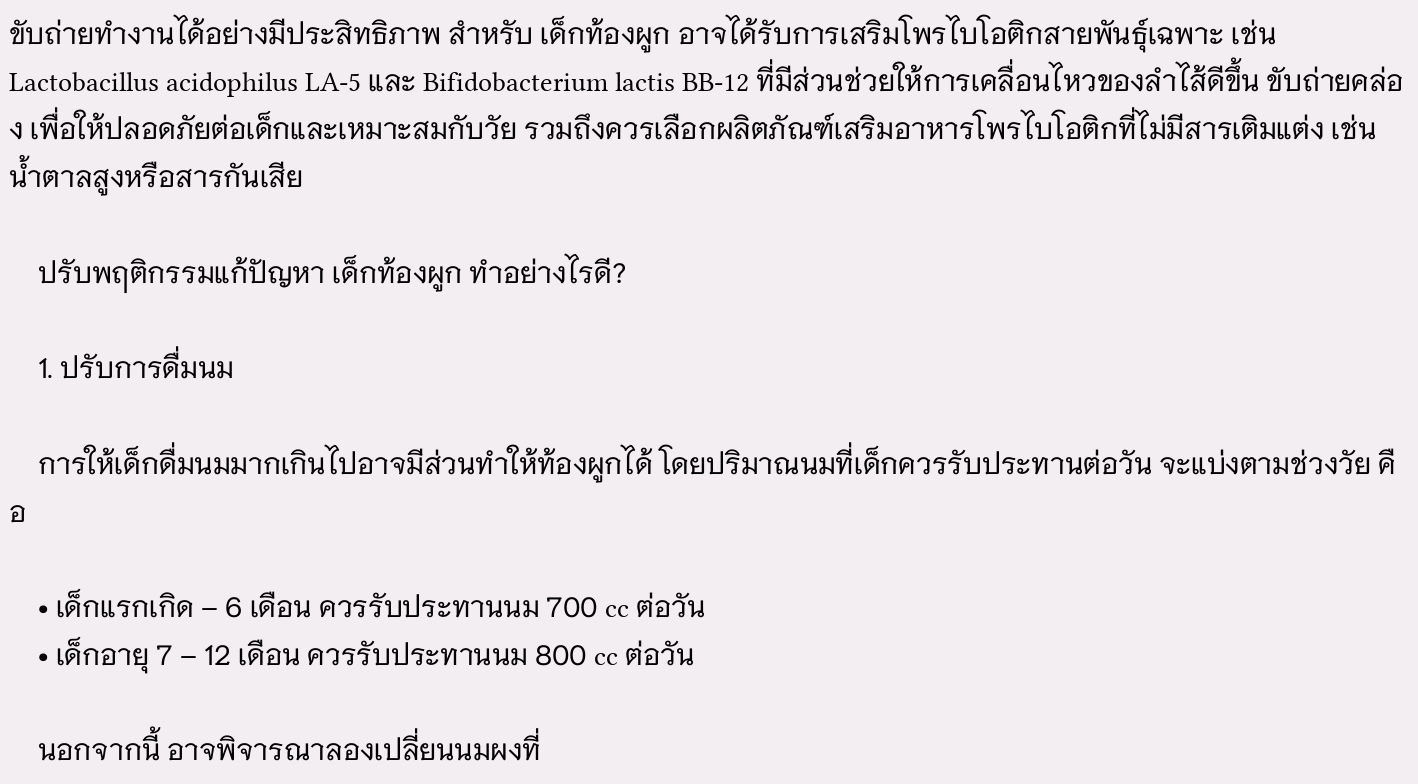ขับถ่ายทำงานได้อย่างมีประสิทธิภาพ สำหรับ เด็กท้องผูก อาจได้รับการเสริมโพรไบโอติกสายพันธุ์เฉพาะ เช่น Lactobacillus acidophilus LA-5 และ Bifidobacterium lactis BB-12 ที่มีส่วนช่วยให้การเคลื่อนไหวของลำไส้ดีขึ้น ขับถ่ายคล่อง เพื่อให้ปลอดภัยต่อเด็กและเหมาะสมกับวัย รวมถึงควรเลือกผลิตภัณฑ์เสริมอาหารโพรไบโอติกที่ไม่มีสารเติมแต่ง เช่น น้ำตาลสูงหรือสารกันเสีย

    ปรับพฤติกรรมแก้ปัญหา เด็กท้องผูก ทำอย่างไรดี?

    1. ปรับการดื่มนม

    การให้เด็กดื่มนมมากเกินไปอาจมีส่วนทำให้ท้องผูกได้ โดยปริมาณนมที่เด็กควรรับประทานต่อวัน จะแบ่งตามช่วงวัย คือ

    • เด็กแรกเกิด – 6 เดือน ควรรับประทานนม 700 cc ต่อวัน
    • เด็กอายุ 7 – 12 เดือน ควรรับประทานนม 800 cc ต่อวัน

    นอกจากนี้ อาจพิจารณาลองเปลี่ยนนมผงที่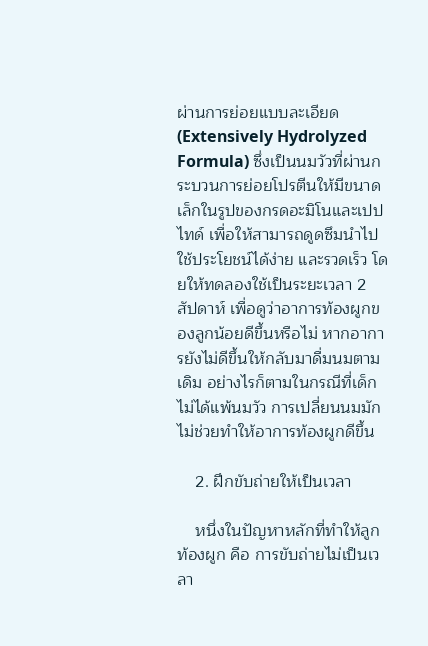ผ่านการย่อยแบบละเอียด (Extensively Hydrolyzed Formula) ซึ่งเป็นนมวัวที่ผ่านกระบวนการย่อยโปรตีนให้มีขนาดเล็กในรูปของกรดอะมิโนและเปปไทด์ เพื่อให้สามารถดูดซึมนำไปใช้ประโยชน์ได้ง่าย และรวดเร็ว โดยให้ทดลองใช้เป็นระยะเวลา 2 สัปดาห์ เพื่อดูว่าอาการท้องผูกของลูกน้อยดีขึ้นหรือไม่ หากอาการยังไม่ดีขึ้นให้กลับมาดื่มนมตามเดิม อย่างไรก็ตามในกรณีที่เด็กไม่ได้แพ้นมวัว การเปลี่ยนนมมักไม่ช่วยทำให้อาการท้องผูกดีขึ้น

    2. ฝึกขับถ่ายให้เป็นเวลา

    หนึ่งในปัญหาหลักที่ทำให้ลูกท้องผูก คือ การขับถ่ายไม่เป็นเวลา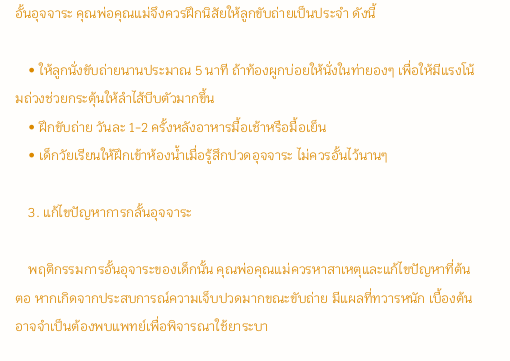อั้นอุจจาระ คุณพ่อคุณแม่จึงควรฝึกนิสัยให้ลูกขับถ่ายเป็นประจำ ดังนี้

    • ให้ลูกนั่งขับถ่ายนานประมาณ 5 นาที ถ้าท้องผูกบ่อยให้นั่งในท่ายองๆ เพื่อให้มีแรงโน้มถ่วงช่วยกระตุ้นให้ลำไส้บีบตัวมากขึ้น
    • ฝึกขับถ่าย วันละ 1-2 ครั้งหลังอาหารมื้อเช้าหรือมื้อเย็น
    • เด็กวัยเรียนให้ฝึกเข้าห้องน้ำเมื่อรู้สึกปวดอุจจาระ ไม่ควรอั้นไว้นานๆ

    3. แก้ไขปัญหาการกลั้นอุจจาระ

    พฤติกรรมการอั้นอุจาระของเด็กนั้น คุณพ่อคุณแม่ควรหาสาเหตุและแก้ไขปัญหาที่ต้นตอ หากเกิดจากประสบการณ์ความเจ็บปวดมากขณะขับถ่าย มีแผลที่ทวารหนัก เบื้องต้นอาจจำเป็นต้องพบแพทย์เพื่อพิจารณาใช้ยาระบา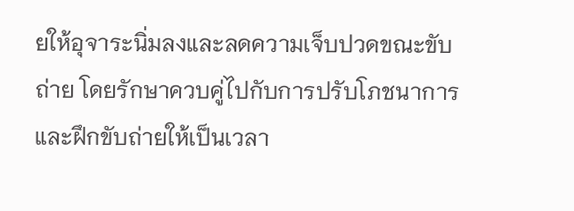ยให้อุจาระนิ่มลงและลดความเจ็บปวดขณะขับถ่าย โดยรักษาควบคู่ไปกับการปรับโภชนาการและฝึกขับถ่ายให้เป็นเวลา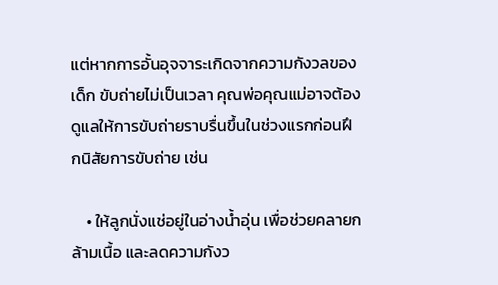แต่หากการอั้นอุจจาระเกิดจากความกังวลของเด็ก ขับถ่ายไม่เป็นเวลา คุณพ่อคุณแม่อาจต้องดูแลให้การขับถ่ายราบรื่นขึ้นในช่วงแรกก่อนฝึกนิสัยการขับถ่าย เช่น

    • ให้ลูกนั่งแช่อยู่ในอ่างน้ำอุ่น เพื่อช่วยคลายกล้ามเนื้อ และลดความกังว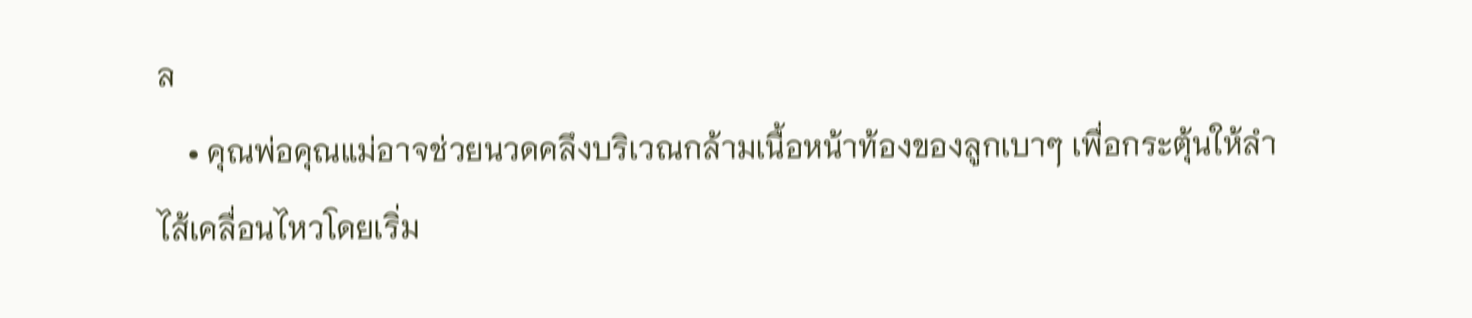ล
    • คุณพ่อคุณแม่อาจช่วยนวดคลึงบริเวณกล้ามเนื้อหน้าท้องของลูกเบาๆ เพื่อกระตุ้นให้ลำไส้เคลื่อนไหวโดยเริ่ม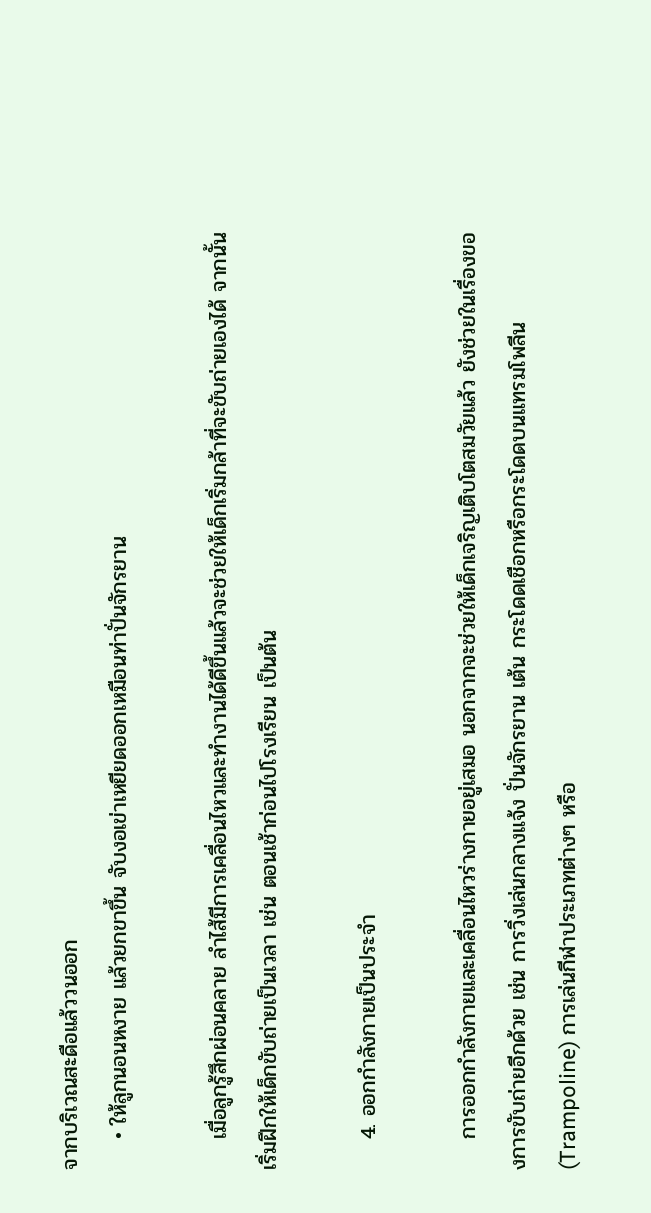จากบริเวณสะดือแล้ววนออก
    • ให้ลูกนอนหงาย แล้วยกขาขึ้น จับงอเข่าเหยียดออกเหมือนท่าปั่นจักรยาน

    เมื่อลูกรู้สึกผ่อนคลาย ลำไส้มีการเคลื่อนไหวและทำงานได้ดีขึ้นแล้วจะช่วยให้เด็กเริ่มกล้าที่จะขับถ่ายเองได้ จากนั้นเริ่มฝึกให้เด็กขับถ่ายเป็นเวลา เช่น ตอนเช้าก่อนไปโรงเรียน เป็นต้น

    4. ออกกำลังกายเป็นประจำ

    การออกกำลังกายและเคลื่อนไหวร่างกายอยู่เสมอ นอกจากจะช่วยให้เด็กเจริญเติบโตสมวัยแล้ว ยังช่วยในเรื่องของการขับถ่ายอีกด้วย เช่น การวิ่งเล่นกลางแจ้ง ปั่นจักรยาน เต้น กระโดดเชือกหรือกระโดดบนแทรมโพลีน (Trampoline) การเล่นกีฬาประเภทต่างๆ หรือ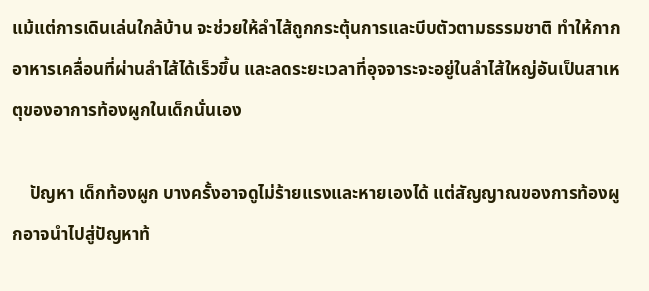แม้แต่การเดินเล่นใกล้บ้าน จะช่วยให้ลำไส้ถูกกระตุ้นการและบีบตัวตามธรรมชาติ ทำให้กากอาหารเคลื่อนที่ผ่านลำไส้ได้เร็วขึ้น และลดระยะเวลาที่อุจจาระจะอยู่ในลำไส้ใหญ่อันเป็นสาเหตุของอาการท้องผูกในเด็กนั่นเอง

    ปัญหา เด็กท้องผูก บางครั้งอาจดูไม่ร้ายแรงและหายเองได้ แต่สัญญาณของการท้องผูกอาจนำไปสู่ปัญหาท้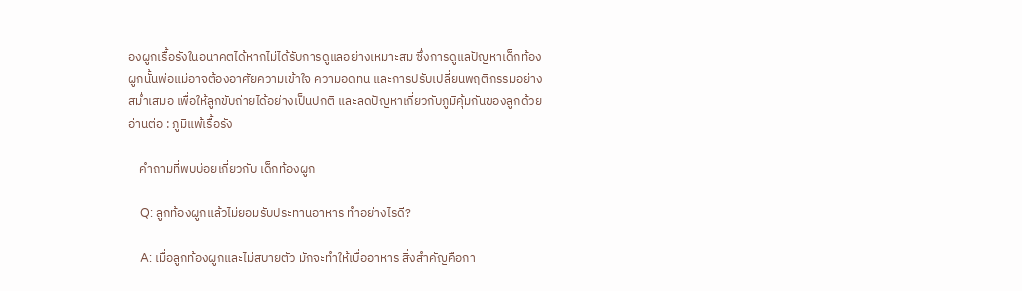องผูกเรื้อรังในอนาคตได้หากไม่ได้รับการดูแลอย่างเหมาะสม ซึ่งการดูแลปัญหาเด็กท้องผูกนั้นพ่อแม่อาจต้องอาศัยความเข้าใจ ความอดทน และการปรับเปลี่ยนพฤติกรรมอย่างสม่ำเสมอ เพื่อให้ลูกขับถ่ายได้อย่างเป็นปกติ และลดปัญหาเกี่ยวกับภูมิคุ้มกันของลูกด้วย อ่านต่อ : ภูมิแพ้เรื้อรัง

    คำถามที่พบบ่อยเกี่ยวกับ เด็กท้องผูก

    Q: ลูกท้องผูกแล้วไม่ยอมรับประทานอาหาร ทำอย่างไรดี?

    A: เมื่อลูกท้องผูกและไม่สบายตัว มักจะทำให้เบื่ออาหาร สิ่งสำคัญคือกา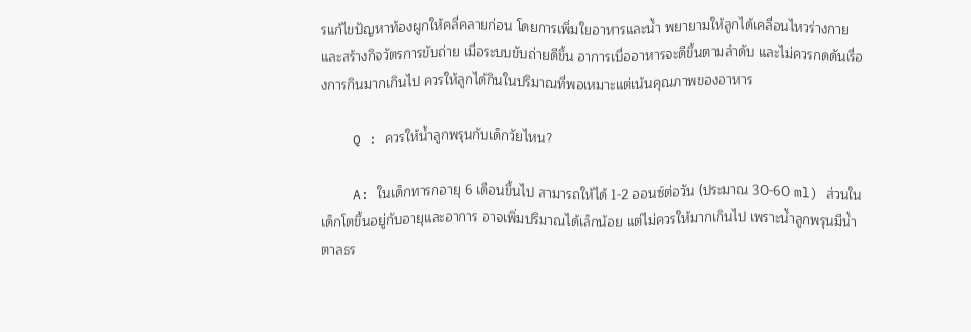รแก้ไขปัญหาท้องผูกให้คลี่คลายก่อน โดยการเพิ่มใยอาหารและน้ำ พยายามให้ลูกได้เคลื่อนไหวร่างกาย และสร้างกิจวัตรการขับถ่าย เมื่อระบบขับถ่ายดีขึ้น อาการเบื่ออาหารจะดีขึ้นตามลำดับ และไม่ควรกดดันเรื่องการกินมากเกินไป ควรให้ลูกได้กินในปริมาณที่พอเหมาะแต่เน้นคุณภาพของอาหาร

    Q : ควรให้น้ำลูกพรุนกับเด็กวัยไหน?

    A: ในเด็กทารกอายุ 6 เดือนขึ้นไป สามารถให้ได้ 1-2 ออนซ์ต่อวัน (ประมาณ 30-60 ml) ส่วนในเด็กโตขึ้นอยู่กับอายุและอาการ อาจเพิ่มปริมาณได้เล็กน้อย แต่ไม่ควรให้มากเกินไป เพราะน้ำลูกพรุนมีน้ำตาลธร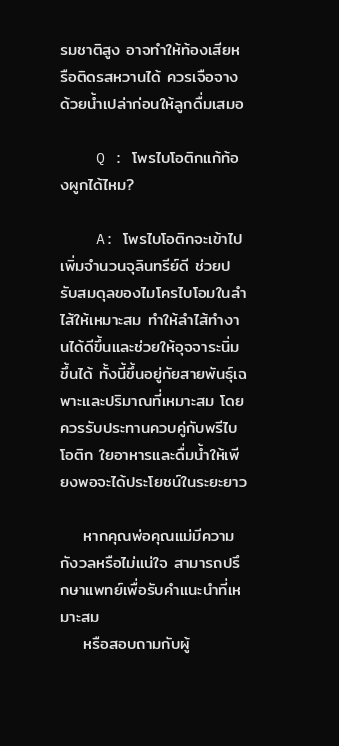รมชาติสูง อาจทำให้ท้องเสียหรือติดรสหวานได้ ควรเจือจางด้วยน้ำเปล่าก่อนให้ลูกดื่มเสมอ

    Q : โพรไบโอติกแก้ท้องผูกได้ไหม?

    A: โพรไบโอติกจะเข้าไปเพิ่มจำนวนจุลินทรีย์ดี ช่วยปรับสมดุลของไมโครไบโอมในลำไส้ให้เหมาะสม ทำให้ลำไส้ทำงานได้ดีขึ้นและช่วยให้อุจจาระนิ่มขึ้นได้ ทั้งนี้ขึ้นอยู่กัยสายพันธุ์เฉพาะและปริมาณที่เหมาะสม โดยควรรับประทานควบคู่กับพรีไบโอติก ใยอาหารและดื่มน้ำให้เพียงพอจะได้ประโยชน์ในระยะยาว

    หากคุณพ่อคุณแม่มีความกังวลหรือไม่แน่ใจ สามารถปรึกษาแพทย์เพื่อรับคำแนะนำที่เหมาะสม
    หรือสอบถามกับผู้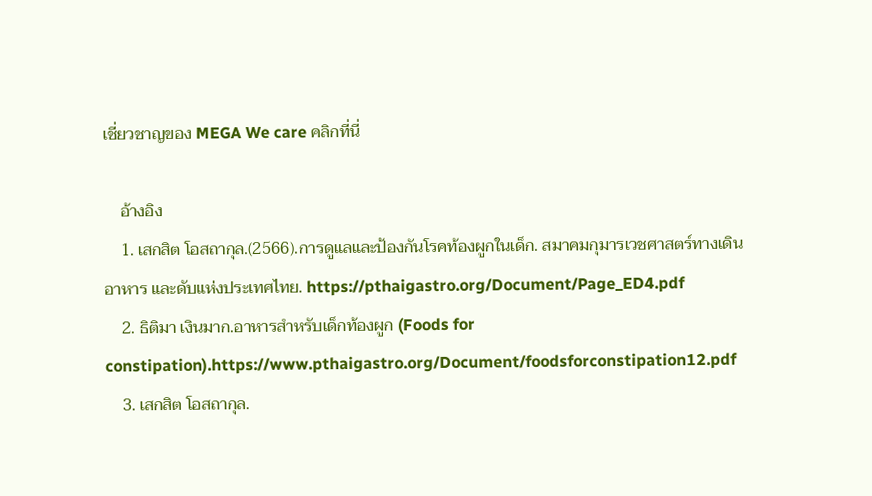เชี่ยวชาญของ MEGA We care คลิกที่นี่

    อ้างอิง
    1. เสกสิต โอสถากุล.(2566).การดูแลและป้องกันโรคท้องผูกในเด็ก. สมาคมกุมารเวชศาสตร์ทางเดินอาหาร และดับแห่งประเทศไทย. https://pthaigastro.org/Document/Page_ED4.pdf
    2. ธิติมา เงินมาก.อาหารสำหรับเด็กท้องผูก (Foods for constipation).https://www.pthaigastro.org/Document/foodsforconstipation12.pdf
    3. เสกสิต โอสถากุล.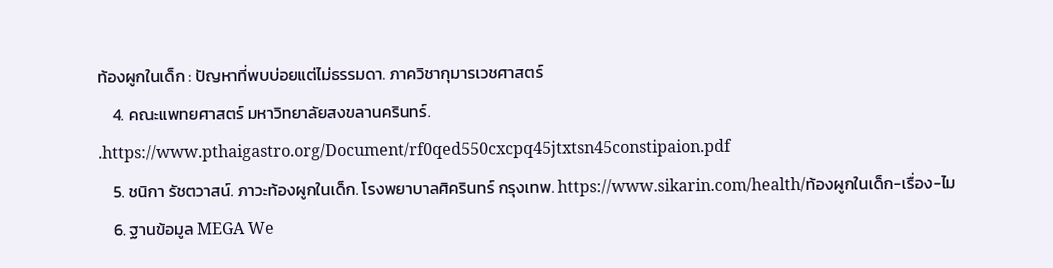ท้องผูกในเด็ก : ปัญหาที่พบบ่อยแต่ไม่ธรรมดา. ภาควิชากุมารเวชศาสตร์
    4. คณะแพทยศาสตร์ มหาวิทยาลัยสงขลานครินทร์. .https://www.pthaigastro.org/Document/rf0qed550cxcpq45jtxtsn45constipaion.pdf
    5. ชนิกา รัชตวาสน์. ภาวะท้องผูกในเด็ก. โรงพยาบาลศิครินทร์ กรุงเทพ. https://www.sikarin.com/health/ท้องผูกในเด็ก-เรื่อง-ไม
    6. ฐานข้อมูล MEGA We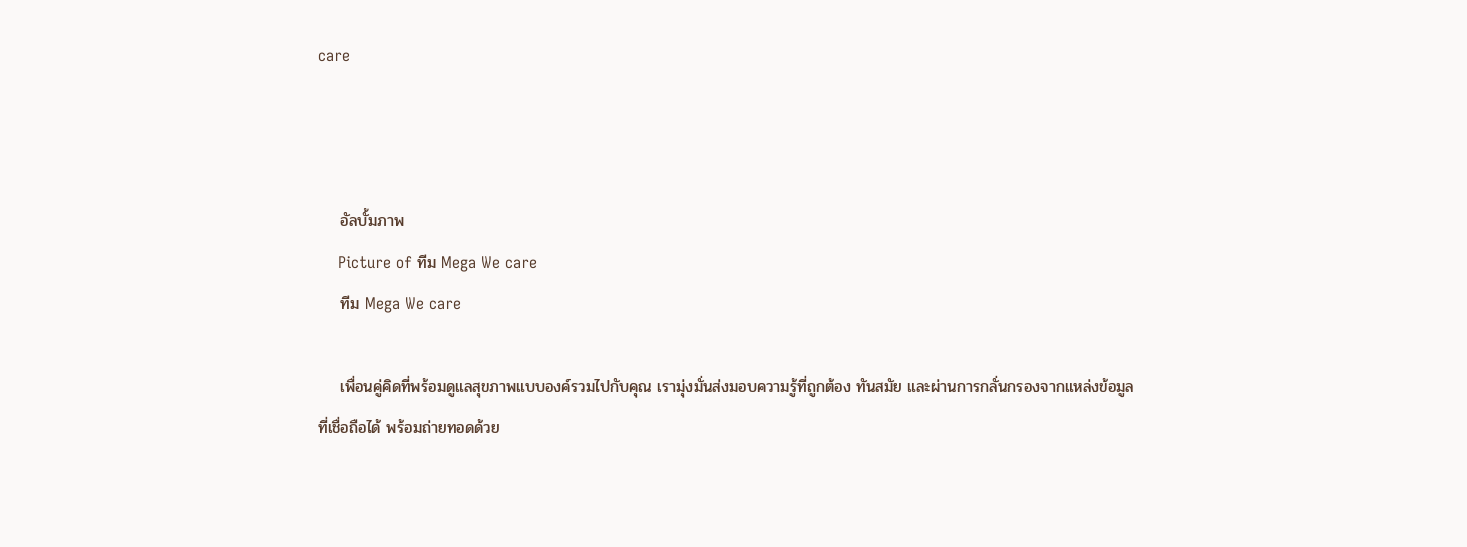care



    อัลบั้มภาพ
    Picture of ทีม Mega We care
    ทีม Mega We care

    เพื่อนคู่คิดที่พร้อมดูแลสุขภาพแบบองค์รวมไปกับคุณ เรามุ่งมั่นส่งมอบความรู้ที่ถูกต้อง ทันสมัย และผ่านการกลั่นกรองจากแหล่งข้อมูลที่เชื่อถือได้ พร้อมถ่ายทอดด้วย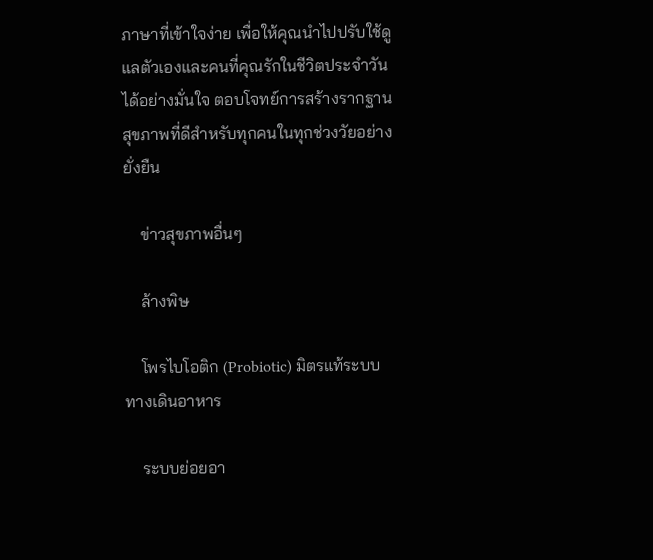ภาษาที่เข้าใจง่าย เพื่อให้คุณนำไปปรับใช้ดูแลตัวเองและคนที่คุณรักในชีวิตประจำวันได้อย่างมั่นใจ ตอบโจทย์การสร้างรากฐานสุขภาพที่ดีสำหรับทุกคนในทุกช่วงวัยอย่างยั่งยืน

    ข่าวสุขภาพอื่นๆ

    ล้างพิษ

    โพรไบโอติก (Probiotic) มิตรแท้ระบบทางเดินอาหาร

    ระบบย่อยอา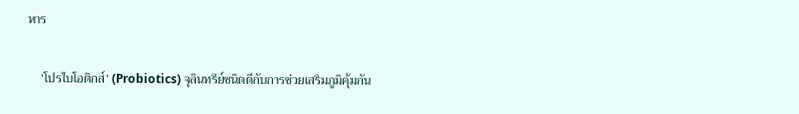หาร

    ‘โปรไบโอติกส์’ (Probiotics) จุลินทรีย์ชนิดดีกับการช่วยเสริมภูมิคุ้มกัน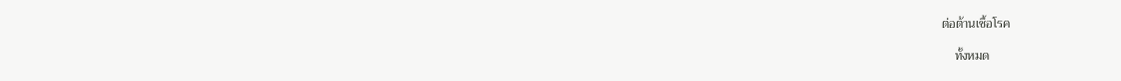ต่อต้านเชื้อโรค

    ทั้งหมด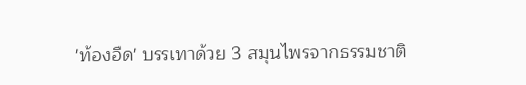'ท้องอืด' บรรเทาด้วย 3 สมุนไพรจากธรรมชาติ